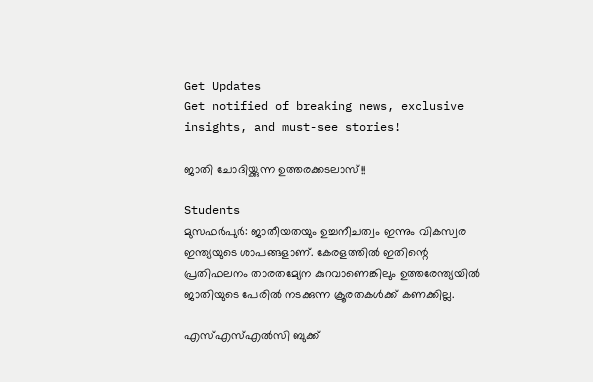Get Updates
Get notified of breaking news, exclusive insights, and must-see stories!

ജാതി ചോദിയ്ക്കുന്ന ഉത്തരക്കടലാസ്!!

Students
മുസഫര്‍പുര്‍: ജാതീയതയും ഉച്ചനീചത്വം ഇന്നും വികസ്വര ഇന്ത്യയുടെ ശാപങ്ങളാണ്. കേരളത്തില്‍ ഇതിന്റെ പ്രതിഫലനം താരതമ്യേന കുറവാണെങ്കിലും ഉത്തരേന്ത്യയില്‍ ജാതിയുടെ പേരില്‍ നടക്കുന്ന ക്രൂരതകള്‍ക്ക് കണക്കില്ല.

എസ്എസ്എല്‍സി ബുക്ക്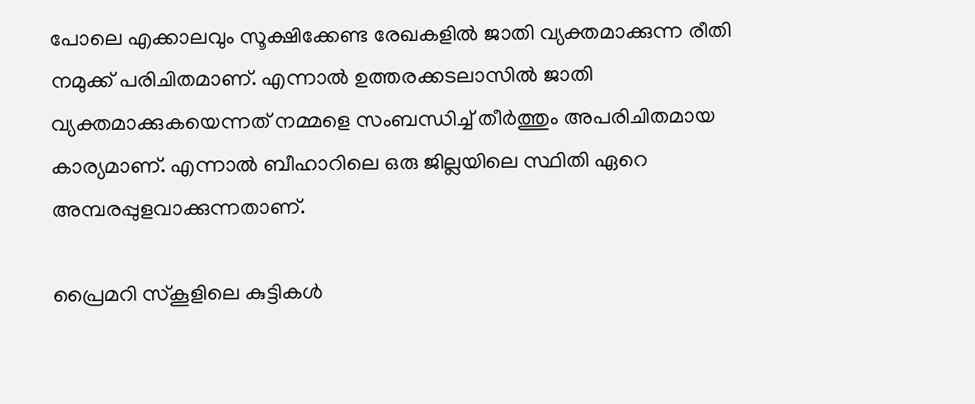പോലെ എക്കാലവും സൂക്ഷിക്കേണ്ട രേഖകളില്‍ ജാതി വ്യക്തമാക്കുന്ന രീതി നമുക്ക് പരിചിതമാണ്. എന്നാല്‍ ഉത്തരക്കടലാസില്‍ ജാതി വ്യക്തമാക്കുകയെന്നത് നമ്മളെ സംബന്ധിച്ച് തീര്‍ത്തും അപരിചിതമായ കാര്യമാണ്. എന്നാല്‍ ബീഹാറിലെ ഒരു ജില്ലയിലെ സ്ഥിതി ഏറെ അമ്പരപ്പുളവാക്കുന്നതാണ്.

പ്രൈമറി സ്‌കൂളിലെ കുട്ടികള്‍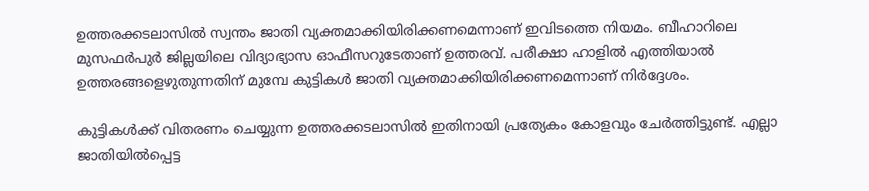ഉത്തരക്കടലാസില്‍ സ്വന്തം ജാതി വ്യക്തമാക്കിയിരിക്കണമെന്നാണ് ഇവിടത്തെ നിയമം. ബീഹാറിലെ മുസഫര്‍പുര്‍ ജില്ലയിലെ വിദ്യാഭ്യാസ ഓഫീസറുടേതാണ് ഉത്തരവ്. പരീക്ഷാ ഹാളില്‍ എത്തിയാല്‍ ഉത്തരങ്ങളെഴുതുന്നതിന് മുമ്പേ കുട്ടികള്‍ ജാതി വ്യക്തമാക്കിയിരിക്കണമെന്നാണ് നിര്‍ദ്ദേശം.

കുട്ടികള്‍ക്ക് വിതരണം ചെയ്യുന്ന ഉത്തരക്കടലാസില്‍ ഇതിനായി പ്രത്യേകം കോളവും ചേര്‍ത്തിട്ടുണ്ട്. എല്ലാ ജാതിയില്‍പ്പെട്ട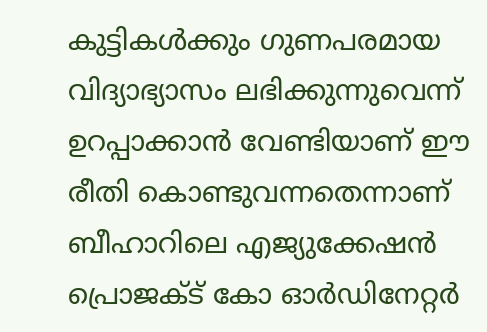കുട്ടികള്‍ക്കും ഗുണപരമായ വിദ്യാഭ്യാസം ലഭിക്കുന്നുവെന്ന് ഉറപ്പാക്കാന്‍ വേണ്ടിയാണ് ഈ രീതി കൊണ്ടുവന്നതെന്നാണ് ബീഹാറിലെ എജ്യുക്കേഷന്‍ പ്രൊജക്ട് കോ ഓര്‍ഡിനേറ്റര്‍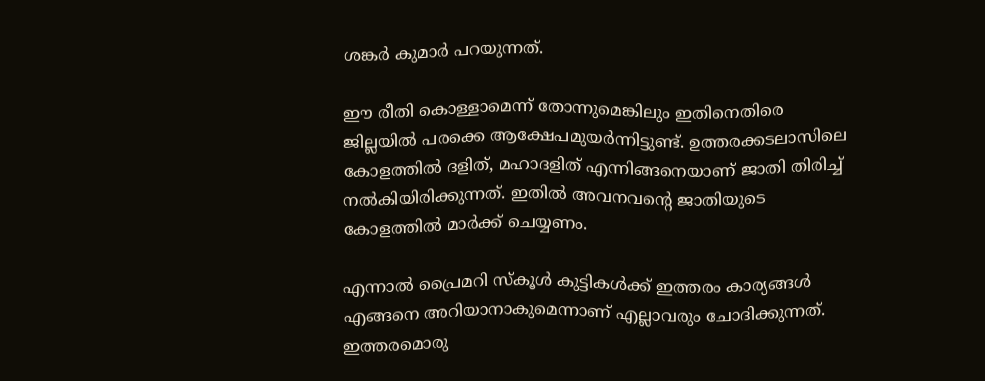ശങ്കര്‍ കുമാര്‍ പറയുന്നത്.

ഈ രീതി കൊള്ളാമെന്ന് തോന്നുമെങ്കിലും ഇതിനെതിരെ ജില്ലയില്‍ പരക്കെ ആക്ഷേപമുയര്‍ന്നിട്ടുണ്ട്. ഉത്തരക്കടലാസിലെ കോളത്തില്‍ ദളിത്, മഹാദളിത് എന്നിങ്ങനെയാണ് ജാതി തിരിച്ച് നല്‍കിയിരിക്കുന്നത്. ഇതില്‍ അവനവന്റെ ജാതിയുടെ കോളത്തില്‍ മാര്‍ക്ക് ചെയ്യണം.

എന്നാല്‍ പ്രൈമറി സ്‌കൂള്‍ കുട്ടികള്‍ക്ക് ഇത്തരം കാര്യങ്ങള്‍ എങ്ങനെ അറിയാനാകുമെന്നാണ് എല്ലാവരും ചോദിക്കുന്നത്. ഇത്തരമൊരു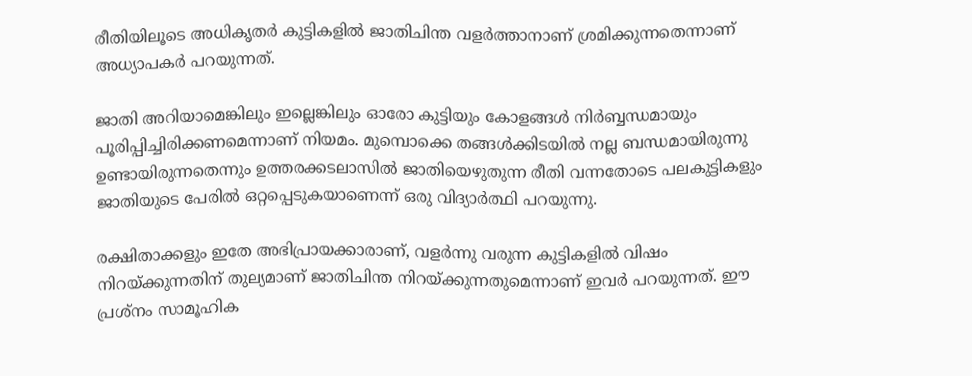രീതിയിലൂടെ അധികൃതര്‍ കുട്ടികളില്‍ ജാതിചിന്ത വളര്‍ത്താനാണ് ശ്രമിക്കുന്നതെന്നാണ് അധ്യാപകര്‍ പറയുന്നത്.

ജാതി അറിയാമെങ്കിലും ഇല്ലെങ്കിലും ഓരോ കുട്ടിയും കോളങ്ങള്‍ നിര്‍ബ്ബന്ധമായും പൂരിപ്പിച്ചിരിക്കണമെന്നാണ് നിയമം. മുമ്പൊക്കെ തങ്ങള്‍ക്കിടയില്‍ നല്ല ബന്ധമായിരുന്നു ഉണ്ടായിരുന്നതെന്നും ഉത്തരക്കടലാസില്‍ ജാതിയെഴുതുന്ന രീതി വന്നതോടെ പലകുട്ടികളും ജാതിയുടെ പേരില്‍ ഒറ്റപ്പെടുകയാണെന്ന് ഒരു വിദ്യാര്‍ത്ഥി പറയുന്നു.

രക്ഷിതാക്കളും ഇതേ അഭിപ്രായക്കാരാണ്, വളര്‍ന്നു വരുന്ന കുട്ടികളില്‍ വിഷം നിറയ്ക്കുന്നതിന് തുല്യമാണ് ജാതിചിന്ത നിറയ്ക്കുന്നതുമെന്നാണ് ഇവര്‍ പറയുന്നത്. ഈ പ്രശ്‌നം സാമൂഹിക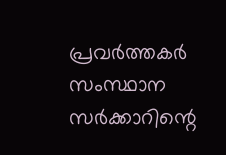പ്രവര്‍ത്തകര്‍ സംസ്ഥാന സര്‍ക്കാറിന്റെ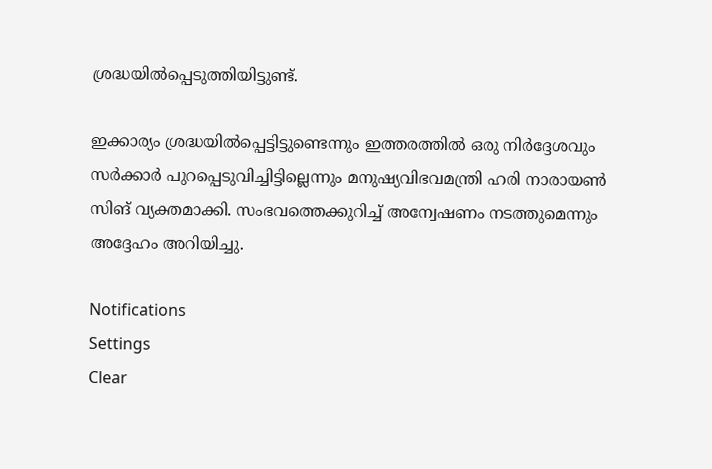ശ്രദ്ധയില്‍പ്പെടുത്തിയിട്ടുണ്ട്.

ഇക്കാര്യം ശ്രദ്ധയില്‍പ്പെട്ടിട്ടുണ്ടെന്നും ഇത്തരത്തില്‍ ഒരു നിര്‍ദ്ദേശവും സര്‍ക്കാര്‍ പുറപ്പെടുവിച്ചിട്ടില്ലെന്നും മനുഷ്യവിഭവമന്ത്രി ഹരി നാരായണ്‍ സിങ് വ്യക്തമാക്കി. സംഭവത്തെക്കുറിച്ച് അന്വേഷണം നടത്തുമെന്നും അദ്ദേഹം അറിയിച്ചു.

Notifications
Settings
Clear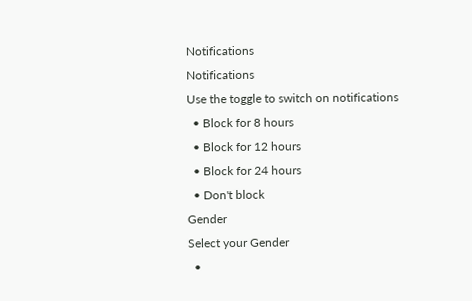Notifications
Notifications
Use the toggle to switch on notifications
  • Block for 8 hours
  • Block for 12 hours
  • Block for 24 hours
  • Don't block
Gender
Select your Gender
  •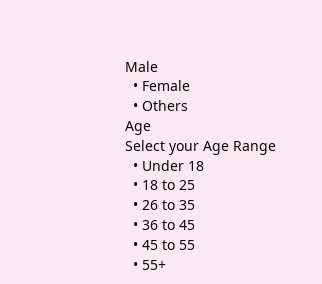Male
  • Female
  • Others
Age
Select your Age Range
  • Under 18
  • 18 to 25
  • 26 to 35
  • 36 to 45
  • 45 to 55
  • 55+